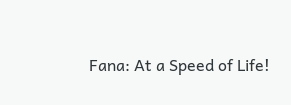Fana: At a Speed of Life!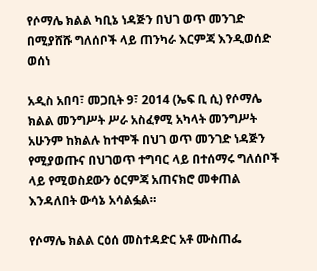የሶማሌ ክልል ካቢኔ ነዳጅን በህገ ወጥ መንገድ በሚያሸሹ ግለሰቦች ላይ ጠንካራ እርምጃ እንዲወሰድ ወሰነ

አዲስ አበባ፣ መጋቢት 9፣ 2014 (ኤፍ ቢ ሲ) የሶማሌ ክልል መንግሥት ሥራ አስፈፃሚ አካላት መንግሥት አሁንም ከክልሉ ከተሞች በህገ ወጥ መንገድ ነዳጅን የሚያወጡና በህገወጥ ተግባር ላይ በተሰማሩ ግለሰቦች ላይ የሚወስደውን ዕርምጃ አጠናክሮ መቀጠል እንዳለበት ውሳኔ አሳልፏል።

የሶማሌ ክልል ርዕሰ መስተዳድር አቶ ሙስጠፌ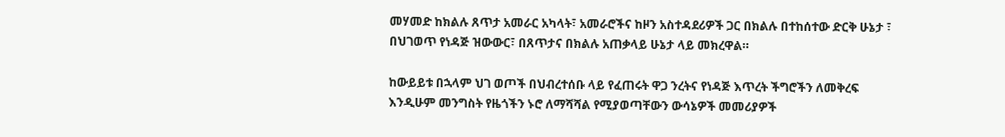መሃመድ ከክልሉ ጸጥታ አመራር አካላት፣ አመራሮችና ከዞን አስተዳደሪዎች ጋር በክልሉ በተከሰተው ድርቅ ሁኔታ ፣ በህገወጥ የነዳጅ ዝውውር፣ በጸጥታና በክልሉ አጠቃላይ ሁኔታ ላይ መክረዋል።

ከውይይቱ በኋላም ህገ ወጦች በህብረተሰቡ ላይ የፈጠሩት ዋጋ ንረትና የነዳጅ እጥረት ችግሮችን ለመቅረፍ እንዲሁም መንግስት የዜጎችን ኑሮ ለማሻሻል የሚያወጣቸውን ውሳኔዎች መመሪያዎች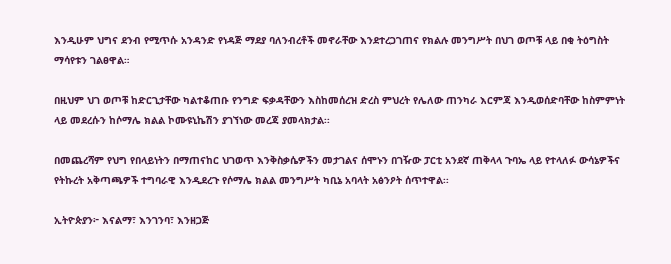እንዲሁም ህግና ደንብ የሚጥሱ አንዳንድ የነዳጅ ማደያ ባለንብረቶች መኖራቸው እንደተረጋገጠና የክልሉ መንግሥት በህገ ወጦቹ ላይ በቂ ትዕግስት ማሳየቱን ገልፀዋል።

በዚህም ህገ ወጦቹ ከድርጊታቸው ካልተቆጠቡ የንግድ ፍቃዳቸውን እስከመሰረዝ ድረስ ምህረት የሌለው ጠንካራ እርምጃ እንዲወሰድባቸው ከስምምነት ላይ መደረሱን ከሶማሌ ክልል ኮሙዩኒኬሽን ያገኘነው መረጃ ያመላክታል፡፡

በመጨረሻም የህግ የበላይነትን በማጠናከር ህገወጥ እንቅስቃሴዎችን መታገልና ሰሞኑን በገዥው ፓርቲ አንደኛ ጠቅላላ ጉባኤ ላይ የተላለፉ ውሳኔዎችና የትኩረት አቅጣጫዎች ተግባራዊ እንዲደረጉ የሶማሌ ክልል መንግሥት ካቢኔ አባላት አፅንዖት ሰጥተዋል፡፡

ኢትዮጵያን፦ እናልማ፣ እንገንባ፣ እንዘጋጅ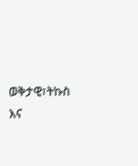ወቅታዊ፣ትኩስ እና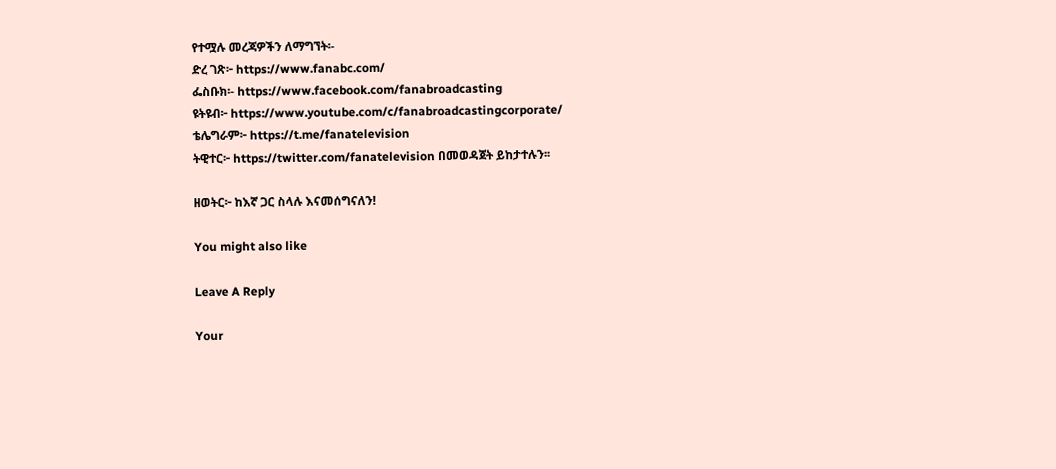የተሟሉ መረጃዎችን ለማግኘት፡-
ድረ ገጽ፦ https://www.fanabc.com/
ፌስቡክ፡- https://www.facebook.com/fanabroadcasting
ዩትዩብ፦ https://www.youtube.com/c/fanabroadcastingcorporate/
ቴሌግራም፦ https://t.me/fanatelevision
ትዊተር፦ https://twitter.com/fanatelevision በመወዳጀት ይከታተሉን፡፡

ዘወትር፦ ከእኛ ጋር ስላሉ እናመሰግናለን!

You might also like

Leave A Reply

Your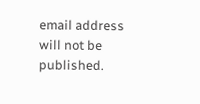email address will not be published.